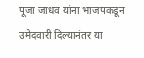पूजा जाधव यांना भाजपकडून उमेदवारी दिल्यानंतर या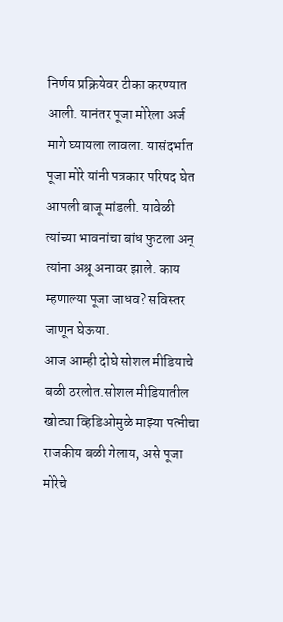निर्णय प्रक्रियेवर टीका करण्यात आली. यानंतर पूजा मोरेला अर्ज मागे घ्यायला लावला. यासंदर्भात पूजा मोरे यांनी पत्रकार परिषद घेत आपली बाजू मांडली. यावेळी त्यांच्या भावनांचा बांध फुटला अन् त्यांना अश्रू अनावर झाले. काय म्हणाल्या पूजा जाधव? सविस्तर जाणून घेऊया.
आज आम्ही दोघे सोशल मीडियाचे बळी ठरलोत.सोशल मीडियातील खोट्या व्हिडिओमुळे माझ्या पत्नीचा राजकीय बळी गेलाय, असे पूजा मोरेचे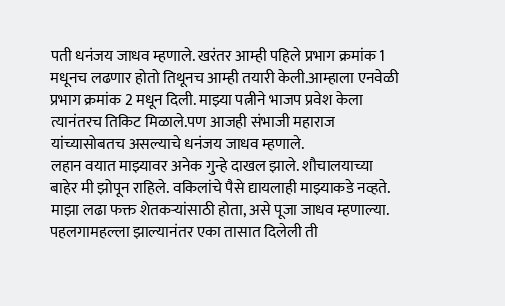पती धनंजय जाधव म्हणाले. खरंतर आम्ही पहिले प्रभाग क्रमांक 1 मधूनच लढणार होतो तिथूनच आम्ही तयारी केली.आम्हाला एनवेळी प्रभाग क्रमांक 2 मधून दिली. माझ्या पत्नीने भाजप प्रवेश केला त्यानंतरच तिकिट मिळाले.पण आजही संभाजी महाराज यांच्यासोबतच असल्याचे धनंजय जाधव म्हणाले.
लहान वयात माझ्यावर अनेक गुन्हे दाखल झाले. शौचालयाच्या बाहेर मी झोपून राहिले. वकिलांचे पैसे द्यायलाही माझ्याकडे नव्हते. माझा लढा फक्त शेतकऱ्यांसाठी होता, असे पूजा जाधव म्हणाल्या.
पहलगामहल्ला झाल्यानंतर एका तासात दिलेली ती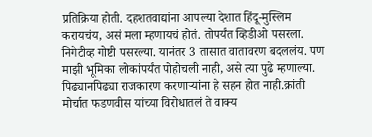प्रतिक्रिया होती. दहशतवाद्यांना आपल्या देशात हिंदू-मुस्लिम करायचंय, असं मला म्हणायचं होतं. तोपर्यंत व्हिडीओ पसरला. निगेटीव्ह गोष्टी पसरल्या. यानंतर 3 तासात वातावरण बदललंय. पण माझी भूमिका लोकांपर्यंत पोहोचली नाही, असे त्या पुढे म्हणाल्या.
पिढ्यानपिढ्या राजकारण करणाऱ्यांना हे सहन होत नाही.क्रांती मोर्चात फडणवीस यांच्या विरोधातलं ते वाक्य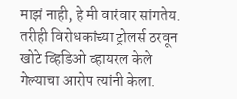माझं नाही, हे मी वारंवार सांगतेय. तरीही विरोधकांच्या ट्रोलर्स ठरवून खोटे व्हिडिओ व्हायरल केले गेल्याचा आरोप त्यांनी केला.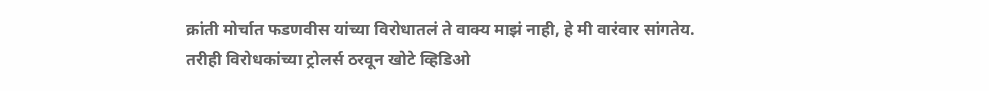क्रांती मोर्चात फडणवीस यांच्या विरोधातलं ते वाक्य माझं नाही, हे मी वारंवार सांगतेय. तरीही विरोधकांच्या ट्रोलर्स ठरवून खोटे व्हिडिओ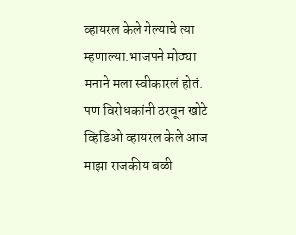व्हायरल केले गेल्याचे त्या म्हणाल्या.भाजपने मोठ्या मनाने मला स्वीकारलं होतं. पण विरोधकांनी ठरवून खोटे व्हिडिओ व्हायरल केले आज माझा राजकीय बळी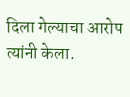दिला गेल्याचा आरोप त्यांनी केला.